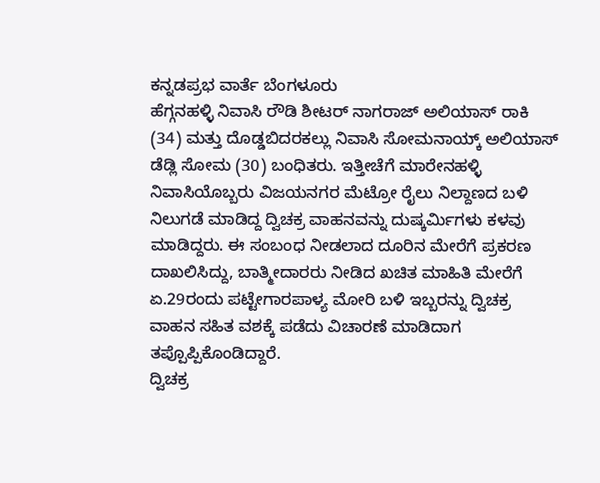ಕನ್ನಡಪ್ರಭ ವಾರ್ತೆ ಬೆಂಗಳೂರು
ಹೆಗ್ಗನಹಳ್ಳಿ ನಿವಾಸಿ ರೌಡಿ ಶೀಟರ್ ನಾಗರಾಜ್ ಅಲಿಯಾಸ್ ರಾಕಿ (34) ಮತ್ತು ದೊಡ್ಡಬಿದರಕಲ್ಲು ನಿವಾಸಿ ಸೋಮನಾಯ್ಕ್ ಅಲಿಯಾಸ್ ಡೆಡ್ಲಿ ಸೋಮ (30) ಬಂಧಿತರು. ಇತ್ತೀಚೆಗೆ ಮಾರೇನಹಳ್ಳಿ ನಿವಾಸಿಯೊಬ್ಬರು ವಿಜಯನಗರ ಮೆಟ್ರೋ ರೈಲು ನಿಲ್ದಾಣದ ಬಳಿ ನಿಲುಗಡೆ ಮಾಡಿದ್ದ ದ್ವಿಚಕ್ರ ವಾಹನವನ್ನು ದುಷ್ಕರ್ಮಿಗಳು ಕಳವು ಮಾಡಿದ್ದರು. ಈ ಸಂಬಂಧ ನೀಡಲಾದ ದೂರಿನ ಮೇರೆಗೆ ಪ್ರಕರಣ ದಾಖಲಿಸಿದ್ದು, ಬಾತ್ಮೀದಾರರು ನೀಡಿದ ಖಚಿತ ಮಾಹಿತಿ ಮೇರೆಗೆ ಏ.29ರಂದು ಪಟ್ಟೇಗಾರಪಾಳ್ಯ ಮೋರಿ ಬಳಿ ಇಬ್ಬರನ್ನು ದ್ವಿಚಕ್ರ ವಾಹನ ಸಹಿತ ವಶಕ್ಕೆ ಪಡೆದು ವಿಚಾರಣೆ ಮಾಡಿದಾಗ ತಪ್ಪೊಪ್ಪಿಕೊಂಡಿದ್ದಾರೆ.
ದ್ವಿಚಕ್ರ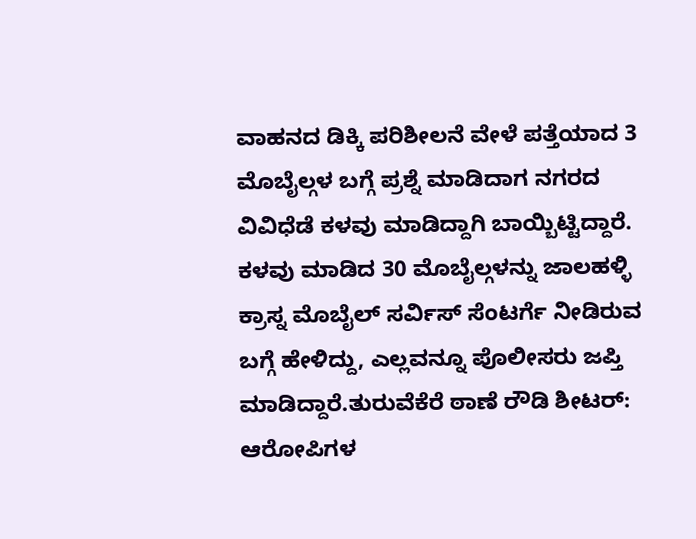ವಾಹನದ ಡಿಕ್ಕಿ ಪರಿಶೀಲನೆ ವೇಳೆ ಪತ್ತೆಯಾದ 3 ಮೊಬೈಲ್ಗಳ ಬಗ್ಗೆ ಪ್ರಶ್ನೆ ಮಾಡಿದಾಗ ನಗರದ ವಿವಿಧೆಡೆ ಕಳವು ಮಾಡಿದ್ದಾಗಿ ಬಾಯ್ಬಿಟ್ಟಿದ್ದಾರೆ. ಕಳವು ಮಾಡಿದ 30 ಮೊಬೈಲ್ಗಳನ್ನು ಜಾಲಹಳ್ಳಿ ಕ್ರಾಸ್ನ ಮೊಬೈಲ್ ಸರ್ವಿಸ್ ಸೆಂಟರ್ಗೆ ನೀಡಿರುವ ಬಗ್ಗೆ ಹೇಳಿದ್ದು, ಎಲ್ಲವನ್ನೂ ಪೊಲೀಸರು ಜಪ್ತಿ ಮಾಡಿದ್ದಾರೆ.ತುರುವೆಕೆರೆ ಠಾಣೆ ರೌಡಿ ಶೀಟರ್:
ಆರೋಪಿಗಳ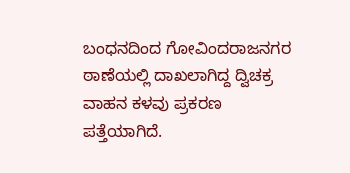ಬಂಧನದಿಂದ ಗೋವಿಂದರಾಜನಗರ ಠಾಣೆಯಲ್ಲಿ ದಾಖಲಾಗಿದ್ದ ದ್ವಿಚಕ್ರ ವಾಹನ ಕಳವು ಪ್ರಕರಣ ಪತ್ತೆಯಾಗಿದೆ.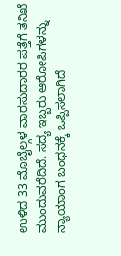ಉಳಿದ 33 ಮೊಬೈಲ್ಗಳ ವಾರಸುದಾರರ ಪತ್ತೆಗೆ ತನಿಖೆ ಮುಂದುವರೆದಿದೆ. ಸದ್ಯ ಇಬ್ಬರು ಆರೋಪಿಗಳನ್ನು ನ್ಯಾಯಾಂಗ ಬಂಧನಕ್ಕೆ ಒಪ್ಪಿಸಲಾಗಿದೆ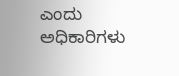ಎಂದು ಅಧಿಕಾರಿಗಳು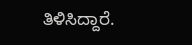ತಿಳಿಸಿದ್ದಾರೆ.